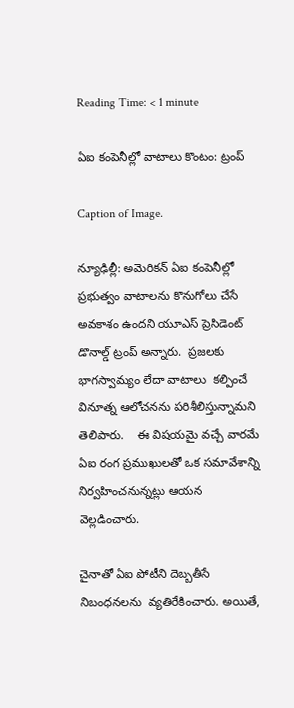Reading Time: < 1 minute

ఏఐ కంపెనీల్లో వాటాలు కొంటం: ట్రంప్‌‌

Caption of Image.

న్యూఢిల్లీ: అమెరికన్ ఏఐ కంపెనీల్లో ప్రభుత్వం వాటాలను కొనుగోలు చేసే అవకాశం ఉందని యూఎస్ ప్రెసిడెంట్ డొనాల్డ్ ట్రంప్ అన్నారు.  ప్రజలకు భాగస్వామ్యం లేదా వాటాలు  కల్పించే వినూత్న ఆలోచనను పరిశీలిస్తున్నామని తెలిపారు.    ఈ విషయమై వచ్చే వారమే ఏఐ రంగ ప్రముఖులతో ఒక సమావేశాన్ని నిర్వహించనున్నట్లు ఆయన వెల్లడించారు.

చైనాతో ఏఐ పోటీని దెబ్బతీసే నిబంధనలను  వ్యతిరేకించారు. అయితే,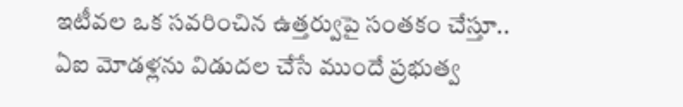ఇటీవల ఒక సవరించిన ఉత్తర్వుపై సంతకం చేస్తూ.. ఏఐ మోడళ్లను విడుదల చేసే ముందే ప్రభుత్వ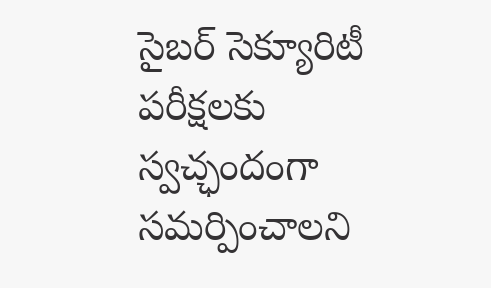సైబర్ సెక్యూరిటీ పరీక్షలకు స్వచ్ఛందంగా సమర్పించాలని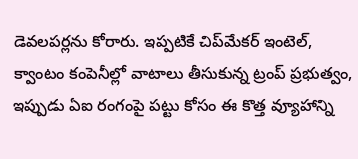డెవలపర్లను కోరారు. ఇప్పటికే చిప్‌‌మేకర్ ఇంటెల్, క్వాంటం కంపెనీల్లో వాటాలు తీసుకున్న ట్రంప్ ప్రభుత్వం, ఇప్పుడు ఏఐ రంగంపై పట్టు కోసం ఈ కొత్త వ్యూహాన్ని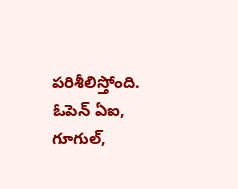పరిశీలిస్తోంది. ఓపెన్ ఏఐ, గూగుల్,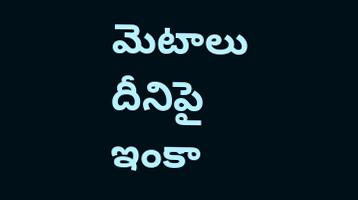మెటాలు దీనిపై ఇంకా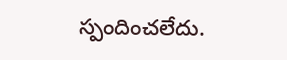స్పందించలేదు.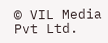© VIL Media Pvt Ltd.